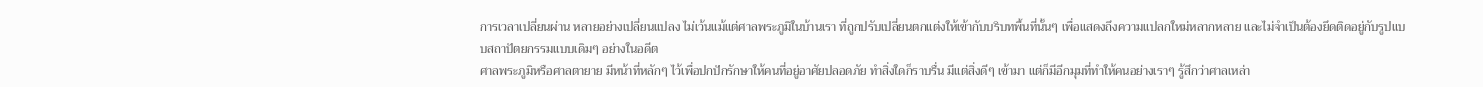การเวลาเปลี่ยนผ่าน หลายอย่างเปลี่ยนแปลง ไม่เว้นแม้แต่ศาลพระภูมิในบ้านเรา ที่ถูกปรับเปลี่ยนตกแต่งให้เข้ากับบริบทพื้นที่นั้นๆ เพื่อแสดงถึงความแปลกใหม่หลากหลาย และไม่จำเป็นต้องยึดติดอยู่กับรูปแบบสถาปัตยกรรมแบบเดิมๆ อย่างในอดีต
ศาลพระภูมิหรือศาลตายาย มีหน้าที่หลักๆ ไว้เพื่อปกปักรักษาให้คนที่อยู่อาศัยปลอดภัย ทำสิ่งใดก็ราบรื่น มีแต่สิ่งดีๆ เข้ามา แต่ก็มีอีกมุมที่ทำให้คนอย่างเราๆ รู้สึกว่าศาลเหล่า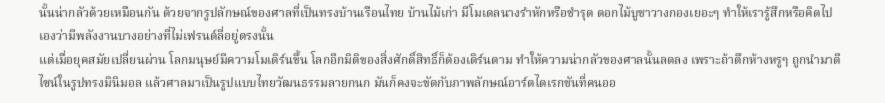นั้นน่ากลัวด้วยเหมือนกัน ด้วยจากรูปลักษณ์ของศาลที่เป็นทรงบ้านเรือนไทย บ้านไม้เก่า มีโมเดลนางรำหักหรือชำรุด ดอกไม้บูชาวางกองเยอะๆ ทำให้เรารู้สึกหรือคิดไปเองว่ามีพลังงานบางอย่างที่ไม่เฟรนด์ลี่อยู่ตรงนั้น
แต่เมื่อยุคสมัยเปลี่ยนผ่าน โลกมนุษย์มีความโมเดิร์นขึ้น โลกอีกมิติของสิ่งศักดิ์สิทธิ์ก็ต้องเดิร์นตาม ทำให้ความน่ากลัวของศาลนั้นลดลง เพราะถ้าตึกห้างหรูๆ ถูกนำมาดีไซน์ในรูปทรงมินิมอล แล้วศาลมาเป็นรูปแบบไทยวัฒนธรรมลายกนก มันก็คงจะขัดกับภาพลักษณ์อาร์ตไดเรกชันที่คนออ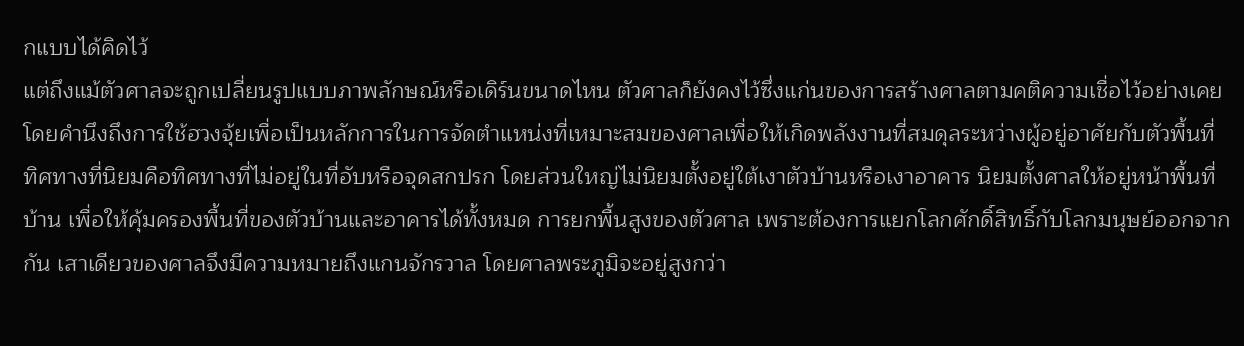กแบบได้คิดไว้
แต่ถึงแม้ตัวศาลจะถูกเปลี่ยนรูปแบบภาพลักษณ์หรือเดิร์นขนาดไหน ตัวศาลก็ยังคงไว้ซึ่งแก่นของการสร้างศาลตามคติความเชื่อไว้อย่างเคย โดยคำนึงถึงการใช้ฮวงจุ้ยเพื่อเป็นหลักการในการจัดตำแหน่งที่เหมาะสมของศาลเพื่อให้เกิดพลังงานที่สมดุลระหว่างผู้อยู่อาศัยกับตัวพื้นที่ ทิศทางที่นิยมคือทิศทางที่ไม่อยู่ในที่อับหรือจุดสกปรก โดยส่วนใหญ่ไม่นิยมตั้งอยู่ใต้เงาตัวบ้านหรือเงาอาคาร นิยมตั้งศาลให้อยู่หน้าพื้นที่บ้าน เพื่อให้คุ้มครองพื้นที่ของตัวบ้านและอาคารได้ทั้งหมด การยกพื้นสูงของตัวศาล เพราะต้องการแยกโลกศักดิ์สิทธิ์กับโลกมนุษย์ออกจากกัน เสาเดียวของศาลจึงมีความหมายถึงแกนจักรวาล โดยศาลพระภูมิจะอยู่สูงกว่า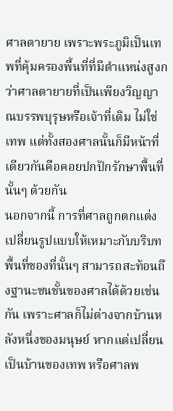ศาลตายาย เพราะพระภูมิเป็นเทพที่คุ้มครองพื้นที่ที่มีตำแหน่งสูงกว่าศาลตายายที่เป็นเพียงวิญญาณบรรพบุรุษหรือเจ้าที่เดิม ไม่ใช่เทพ แต่ทั้งสองศาลนั้นก็มีหน้าที่เดียวกันคือคอยปกปักรักษาพื้นที่นั้นๆ ด้วยกัน
นอกจากนี้ การที่ศาลถูกตกแต่ง เปลี่ยนรูปแบบให้เหมาะกับบริบทพื้นที่ของที่นั้นๆ สามารถสะท้อนถึงฐานะชนชั้นของศาลได้ด้วยเช่นกัน เพราะศาลก็ไม่ต่างจากบ้านหลังหนึ่งของมนุษย์ หากแต่เปลี่ยนเป็นบ้านของเทพ หรือศาลพ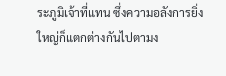ระภูมิเจ้าที่แทน ซึ่งความอลังการยิ่งใหญ่ก็แตกต่างกันไปตามง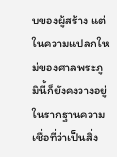บของผู้สร้าง แต่ในความแปลกใหม่ของศาลพระภูมินี้ก็ยังคงวางอยู่ในรากฐานความเชื่อที่ว่าเป็นสิ่ง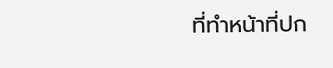ที่ทำหน้าที่ปก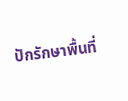ปักรักษาพื้นที่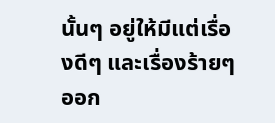นั้นๆ อยู่ให้มีแต่เรื่องดีๆ และเรื่องร้ายๆ ออก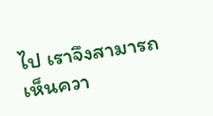ไป เราจึงสามารถเห็นควา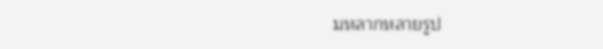มหลากหลายรูป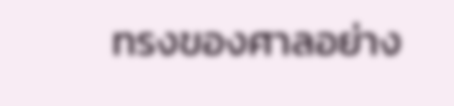ทรงของศาลอย่าง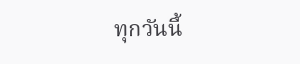ทุกวันนี้